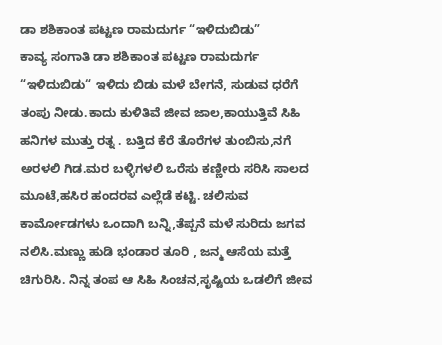ಡಾ ಶಶಿಕಾಂತ ಪಟ್ಟಣ ರಾಮದುರ್ಗ “ಇಳಿದುಬಿಡು”
ಕಾವ್ಯ ಸಂಗಾತಿ ಡಾ ಶಶಿಕಾಂತ ಪಟ್ಟಣ ರಾಮದುರ್ಗ “ಇಳಿದುಬಿಡು“ ಇಳಿದು ಬಿಡು ಮಳೆ ಬೇಗನೆ, ಸುಡುವ ಧರೆಗೆ ತಂಪು ನೀಡು.ಕಾದು ಕುಳಿತಿವೆ ಜೀವ ಜಾಲ,ಕಾಯುತ್ತಿವೆ ಸಿಹಿ ಹನಿಗಳ ಮುತ್ತು ರತ್ನ . ಬತ್ತಿದ ಕೆರೆ ತೊರೆಗಳ ತುಂಬಿಸು,ನಗೆ ಅರಳಲಿ ಗಿಡ.ಮರ ಬಳ್ಳಿಗಳಲಿ ಒರೆಸು ಕಣ್ಣೀರು ಸರಿಸಿ ಸಾಲದ ಮೂಟೆ,ಹಸಿರ ಹಂದರವ ಎಲ್ಲೆಡೆ ಕಟ್ಟಿ. ಚಲಿಸುವ ಕಾರ್ಮೋಡಗಳು ಒಂದಾಗಿ ಬನ್ನಿ,ತೆಪ್ಪನೆ ಮಳೆ ಸುರಿದು ಜಗವ ನಲಿಸಿ.ಮಣ್ಣು ಹುಡಿ ಭಂಡಾರ ತೂರಿ , ಜನ್ಮ ಆಸೆಯ ಮತ್ತೆ ಚಿಗುರಿಸಿ. ನಿನ್ನ ತಂಪ ಆ ಸಿಹಿ ಸಿಂಚನ,ಸೃಷ್ಟಿಯ ಒಡಲಿಗೆ ಜೀವ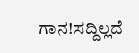ಗಾನ!ಸದ್ದಿಲ್ಲದೆ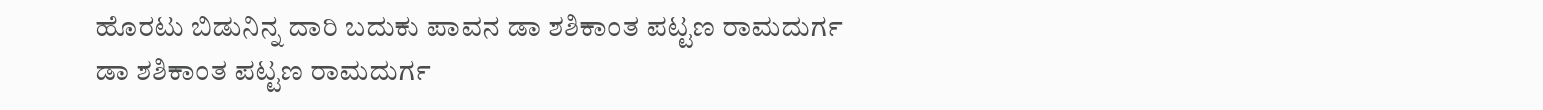ಹೊರಟು ಬಿಡುನಿನ್ನ ದಾರಿ ಬದುಕು ಪಾವನ ಡಾ ಶಶಿಕಾಂತ ಪಟ್ಟಣ ರಾಮದುರ್ಗ
ಡಾ ಶಶಿಕಾಂತ ಪಟ್ಟಣ ರಾಮದುರ್ಗ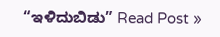“ಇಳಿದುಬಿಡು” Read Post »